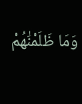وَمَا ظَلَمْنَٰهُمْ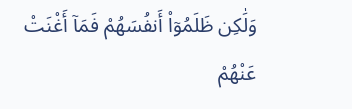وَلَٰكِن ظَلَمُوٓا۟ أَنفُسَهُمْ فَمَآ أَغْنَتْ عَنْهُمْ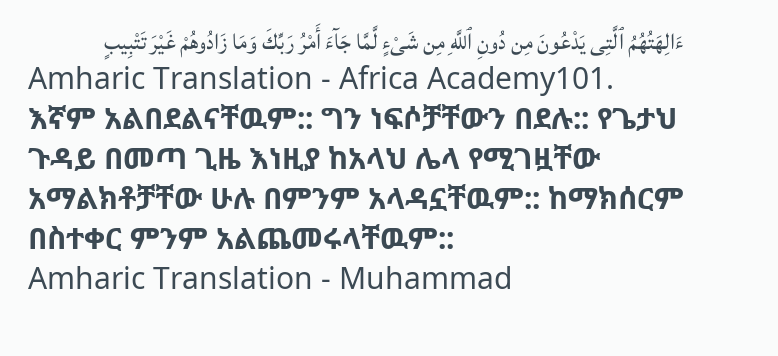ءَالِهَتُهُمُ ٱلَّتِى يَدْعُونَ مِن دُونِ ٱللَّهِ مِن شَىْءٍ لَّمَّا جَآءَ أَمْرُ رَبِّكَ وَمَا زَادُوهُمْ غَيْرَ تَتْبِيبٍ
Amharic Translation - Africa Academy101. እኛም አልበደልናቸዉም:: ግን ነፍሶቻቸውን በደሉ:: የጌታህ ጉዳይ በመጣ ጊዜ እነዚያ ከአላህ ሌላ የሚገዟቸው አማልክቶቻቸው ሁሉ በምንም አላዳኗቸዉም:: ከማክሰርም በስተቀር ምንም አልጨመሩላቸዉም::
Amharic Translation - Muhammad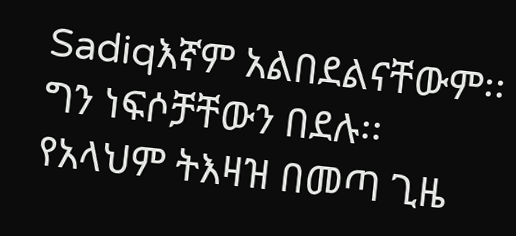Sadiqእኛም አልበደልናቸውም፡፡ ግን ነፍሶቻቸውን በደሉ፡፡ የአላህም ትእዛዝ በመጣ ጊዜ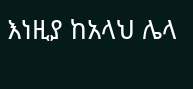እነዚያ ከአላህ ሌላ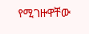የሚገዙዋቸው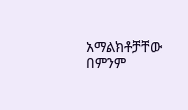አማልክቶቻቸው በምንም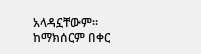አላዳኗቸውም፡፡ ከማክሰርም በቀር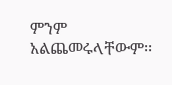ምንም አልጨመሩላቸውም፡፡